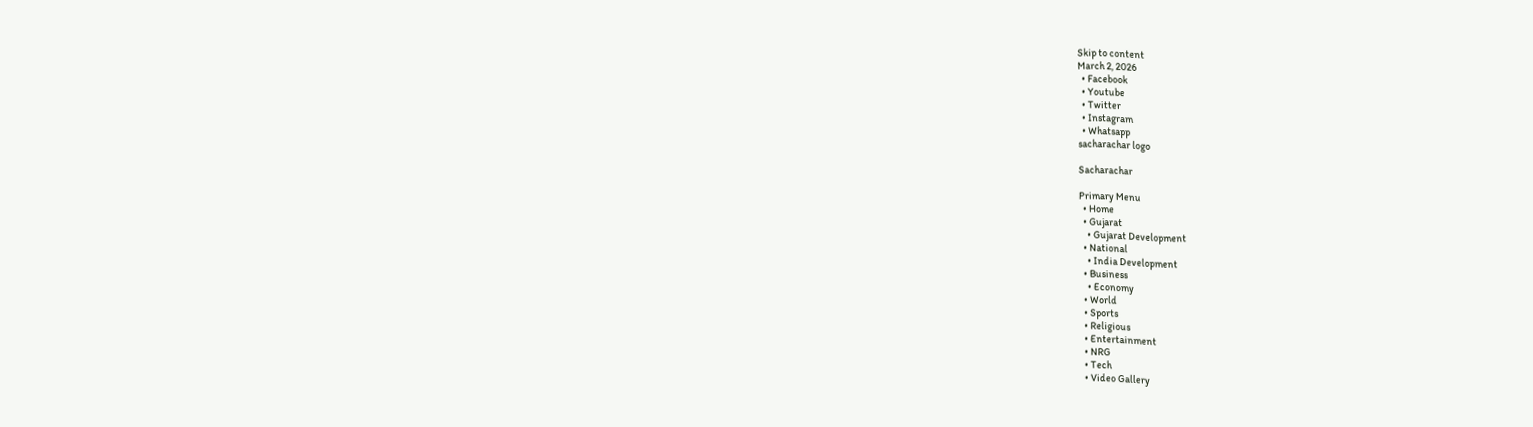Skip to content
March 2, 2026
  • Facebook
  • Youtube
  • Twitter
  • Instagram
  • Whatsapp
sacharachar logo

Sacharachar

Primary Menu
  • Home
  • Gujarat
    • Gujarat Development
  • National
    • India Development
  • Business
    • Economy
  • World
  • Sports
  • Religious
  • Entertainment
  • NRG
  • Tech
  • Video Gallery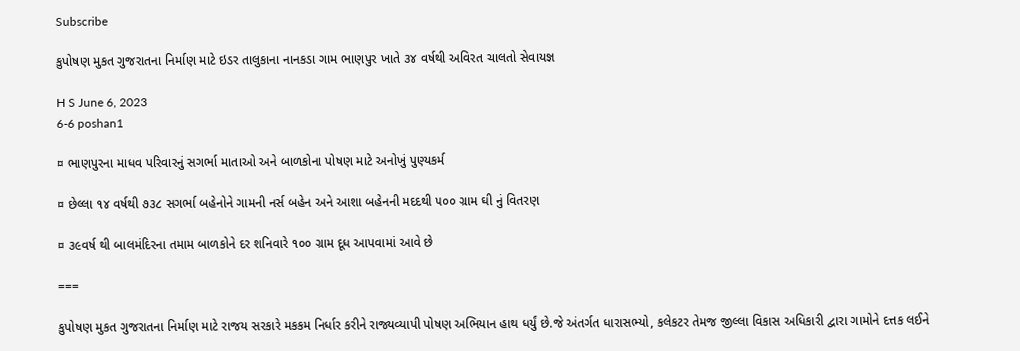Subscribe

કુપોષણ મુકત ગુજરાતના નિર્માણ માટે ઇડર તાલુકાના નાનકડા ગામ ભાણપુર ખાતે ૩૪ વર્ષથી અવિરત ચાલતો સેવાયજ્ઞ

H S June 6, 2023
6-6 poshan1

¤ ભાણપુરના માધવ પરિવારનું સગર્ભા માતાઓ અને બાળકોના પોષણ માટે અનોખું પુણ્યકર્મ

¤ છેલ્લા ૧૪ વર્ષથી ૭૩૮ સગર્ભા બહેનોને ગામની નર્સ બહેન અને આશા બહેનની મદદથી ૫૦૦ ગ્રામ ઘી નું વિતરણ

¤ ૩૯વર્ષ થી બાલમંદિરના તમામ બાળકોને દર શનિવારે ૧૦૦ ગ્રામ દૂધ આપવામાં આવે છે

===

કુપોષણ મુકત ગુજરાતના નિર્માણ માટે રાજય સરકારે મકકમ નિર્ધાર કરીને રાજ્યવ્યાપી પોષણ અભિયાન હાથ ધર્યું છે.જે અંતર્ગત ધારાસભ્યો, કલેકટર તેમજ જીલ્લા વિકાસ અધિકારી દ્વારા ગામોને દત્તક લઈને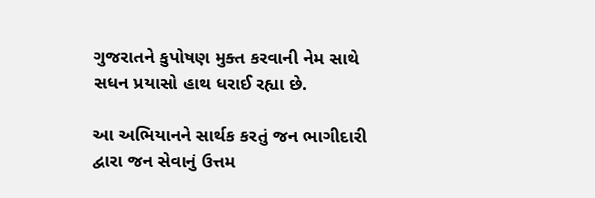ગુજરાતને કુપોષણ મુક્ત કરવાની નેમ સાથે સધન પ્રયાસો હાથ ધરાઈ રહ્યા છે.

આ અભિયાનને સાર્થક કરતું જન ભાગીદારી દ્વારા જન સેવાનું ઉત્તમ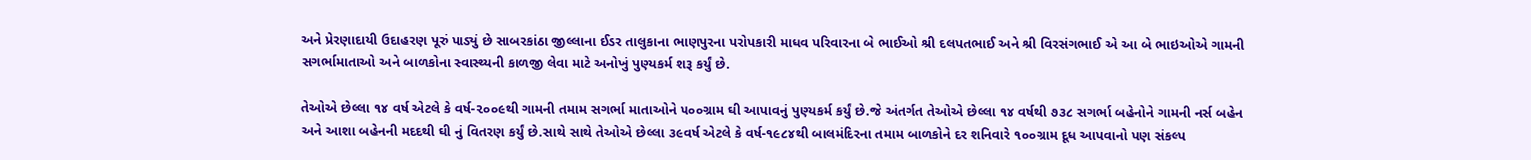અને પ્રેરણાદાયી ઉદાહરણ પૂરું પાડ્યું છે સાબરકાંઠા જીલ્લાના ઈડર તાલુકાના ભાણપુરના પરોપકારી માધવ પરિવારના બે ભાઈઓ શ્રી દલપતભાઈ અને શ્રી વિરસંગભાઈ એ આ બે ભાઇઓએ ગામની સગર્ભામાતાઓ અને બાળકોના સ્વાસ્થ્યની કાળજી લેવા માટે અનોખું પુણ્યકર્મ શરૂ કર્યું છે.

તેઓએ છેલ્લા ૧૪ વર્ષ એટલે કે વર્ષ-૨૦૦૯થી ગામની તમામ સગર્ભા માતાઓને ૫૦૦ગ્રામ ઘી આપાવનું પુણ્યકર્મ કર્યું છે.જે અંતર્ગત તેઓએ છેલ્લા ૧૪ વર્ષથી ૭૩૮ સગર્ભા બહેનોને ગામની નર્સ બહેન અને આશા બહેનની મદદથી ઘી નું વિતરણ કર્યું છે.સાથે સાથે તેઓએ છેલ્લા ૩૯વર્ષ એટલે કે વર્ષ-૧૯૮૪થી બાલમંદિરના તમામ બાળકોને દર શનિવારે ૧૦૦ગ્રામ દૂધ આપવાનો પણ સંકલ્પ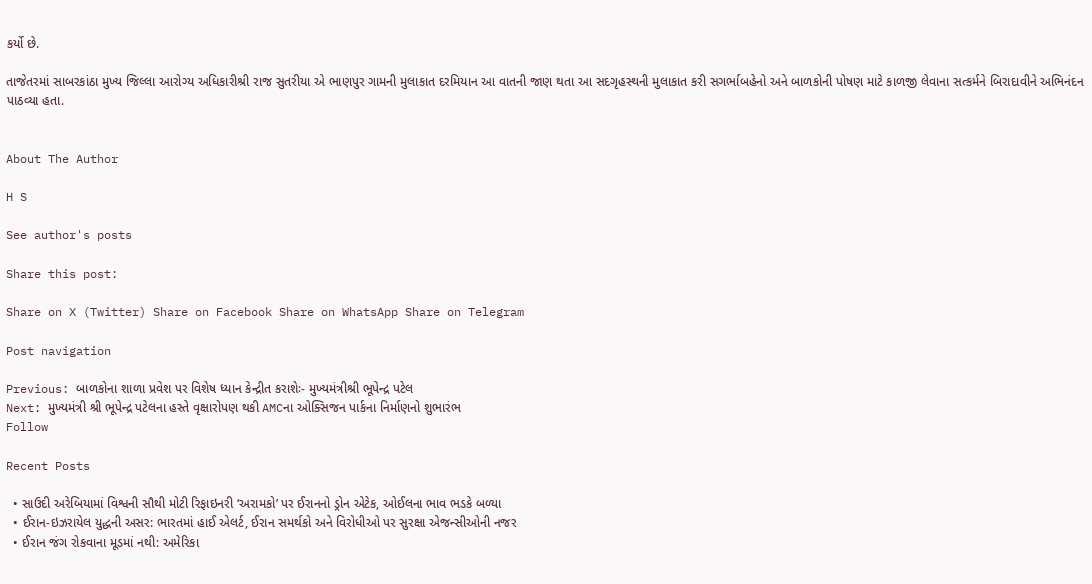કર્યો છે.

તાજેતરમાં સાબરકાંઠા મુખ્ય જિલ્લા આરોગ્ય અધિકારીશ્રી રાજ સુતરીયા એ ભાણપુર ગામની મુલાકાત દરમિયાન આ વાતની જાણ થતા આ સદગૃહસ્થની મુલાકાત કરી સગર્ભાબહેનો અને બાળકોની પોષણ માટે કાળજી લેવાના સત્કર્મને બિરાદાવીને અભિનંદન પાઠવ્યા હતા.


About The Author

H S

See author's posts

Share this post:

Share on X (Twitter) Share on Facebook Share on WhatsApp Share on Telegram

Post navigation

Previous: બાળકોના શાળા પ્રવેશ પર વિશેષ ધ્યાન કેન્દ્રીત કરાશેઃ- મુખ્યમંત્રીશ્રી ભૂપેન્દ્ર પટેલ
Next: મુખ્યમંત્રી શ્રી ભૂપેન્દ્ર પટેલના હસ્તે વૃક્ષારોપણ થકી AMCના ઓક્સિજન પાર્કના નિર્માણનો શુભારંભ
Follow

Recent Posts

  • સાઉદી અરેબિયામાં વિશ્વની સૌથી મોટી રિફાઇનરી ‘અરામકો’ પર ઈરાનનો ડ્રોન એટેક, ઓઈલના ભાવ ભડકે બળ્યા
  • ઈરાન-ઇઝરાયેલ યુદ્ધની અસર: ભારતમાં હાઈ એલર્ટ, ઈરાન સમર્થકો અને વિરોધીઓ પર સુરક્ષા એજન્સીઓની નજર
  • ઈરાન જંગ રોકવાના મૂડમાં નથી: અમેરિકા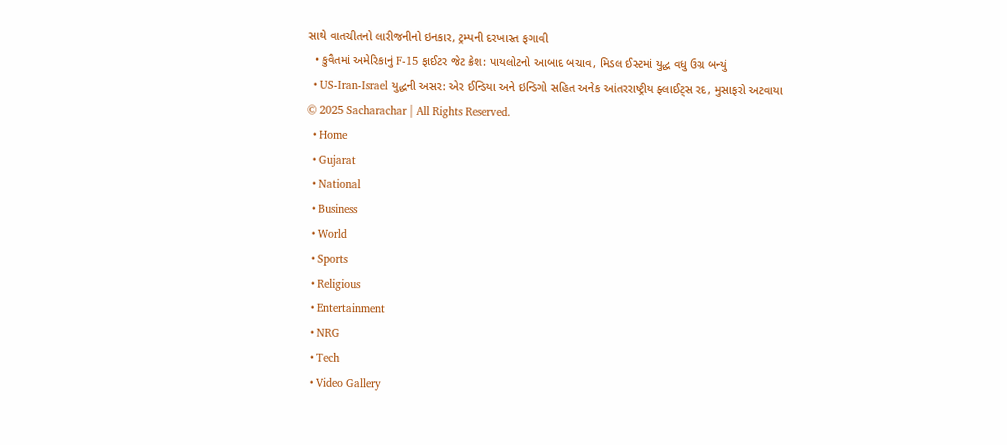સાથે વાતચીતનો લારીજનીનો ઇનકાર, ટ્રમ્પની દરખાસ્ત ફગાવી
  • કુવૈતમાં અમેરિકાનું F-15 ફાઈટર જેટ ક્રેશ: પાયલોટનો આબાદ બચાવ, મિડલ ઈસ્ટમાં યુદ્ધ વધુ ઉગ્ર બન્યું
  • US-Iran-Israel યુદ્ધની અસર: એર ઈન્ડિયા અને ઇન્ડિગો સહિત અનેક આંતરરાષ્ટ્રીય ફ્લાઈટ્સ રદ, મુસાફરો અટવાયા
© 2025 Sacharachar | All Rights Reserved.
  • Home
  • Gujarat
  • National
  • Business
  • World
  • Sports
  • Religious
  • Entertainment
  • NRG
  • Tech
  • Video Gallery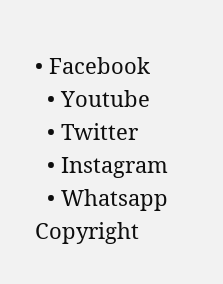• Facebook
  • Youtube
  • Twitter
  • Instagram
  • Whatsapp
Copyright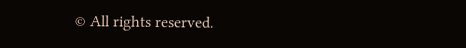© All rights reserved.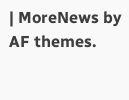| MoreNews by AF themes.